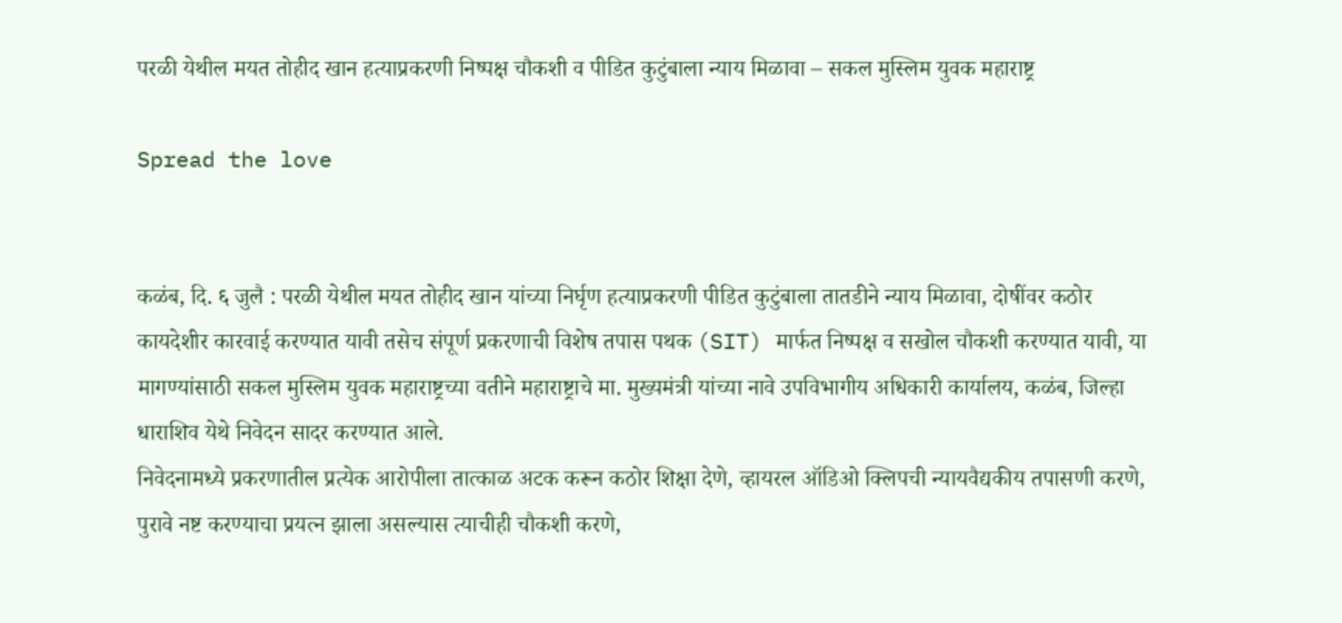परळी येथील मयत तोहीद खान हत्याप्रकरणी निष्पक्ष चौकशी व पीडित कुटुंबाला न्याय मिळावा – सकल मुस्लिम युवक महाराष्ट्र

Spread the love


कळंब, दि. ६ जुलै : परळी येथील मयत तोहीद खान यांच्या निर्घृण हत्याप्रकरणी पीडित कुटुंबाला तातडीने न्याय मिळावा, दोषींवर कठोर कायदेशीर कारवाई करण्यात यावी तसेच संपूर्ण प्रकरणाची विशेष तपास पथक (SIT) मार्फत निष्पक्ष व सखोल चौकशी करण्यात यावी, या मागण्यांसाठी सकल मुस्लिम युवक महाराष्ट्रच्या वतीने महाराष्ट्राचे मा. मुख्यमंत्री यांच्या नावे उपविभागीय अधिकारी कार्यालय, कळंब, जिल्हा धाराशिव येथे निवेदन सादर करण्यात आले.
निवेदनामध्ये प्रकरणातील प्रत्येक आरोपीला तात्काळ अटक करून कठोर शिक्षा देणे, व्हायरल ऑडिओ क्लिपची न्यायवैद्यकीय तपासणी करणे, पुरावे नष्ट करण्याचा प्रयत्न झाला असल्यास त्याचीही चौकशी करणे,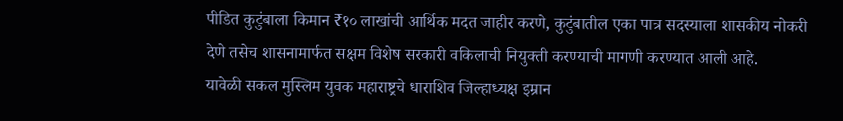पीडित कुटुंबाला किमान ₹१० लाखांची आर्थिक मदत जाहीर करणे, कुटुंबातील एका पात्र सदस्याला शासकीय नोकरी देणे तसेच शासनामार्फत सक्षम विशेष सरकारी वकिलाची नियुक्ती करण्याची मागणी करण्यात आली आहे.
यावेळी सकल मुस्लिम युवक महाराष्ट्रचे धाराशिव जिल्हाध्यक्ष इम्रान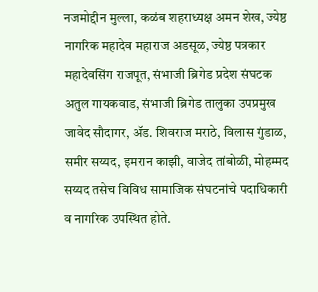नजमोद्दीन मुल्ला, कळंब शहराध्यक्ष अमन शेख, ज्येष्ठ नागरिक महादेव महाराज अडसूळ, ज्येष्ठ पत्रकार महादेवसिंग राजपूत, संभाजी ब्रिगेड प्रदेश संघटक अतुल गायकवाड, संभाजी ब्रिगेड तालुका उपप्रमुख जावेद सौदागर, ॲड. शिवराज मराठे, विलास गुंडाळ, समीर सय्यद, इमरान काझी, वाजेद तांबोळी, मोहम्मद सय्यद तसेच विविध सामाजिक संघटनांचे पदाधिकारी व नागरिक उपस्थित होते.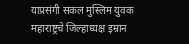याप्रसंगी सकल मुस्लिम युवक महाराष्ट्रचे जिल्हाध्यक्ष इम्रान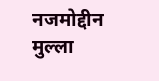नजमोद्दीन मुल्ला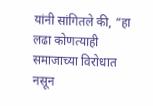यांनी सांगितले की, “हा लढा कोणत्याही समाजाच्या विरोधात नसून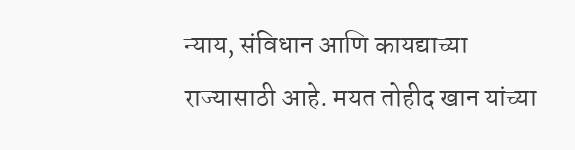न्याय, संविधान आणि कायद्याच्या राज्यासाठी आहे. मयत तोहीद खान यांच्या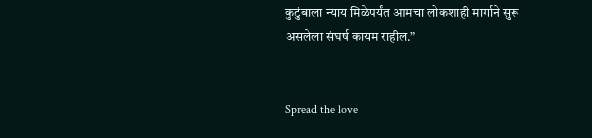कुटुंबाला न्याय मिळेपर्यंत आमचा लोकशाही मार्गाने सुरू असलेला संघर्ष कायम राहील.”


Spread the love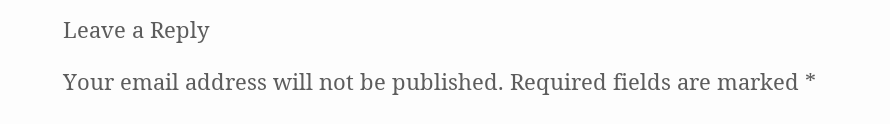Leave a Reply

Your email address will not be published. Required fields are marked *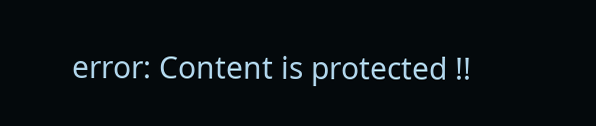error: Content is protected !!